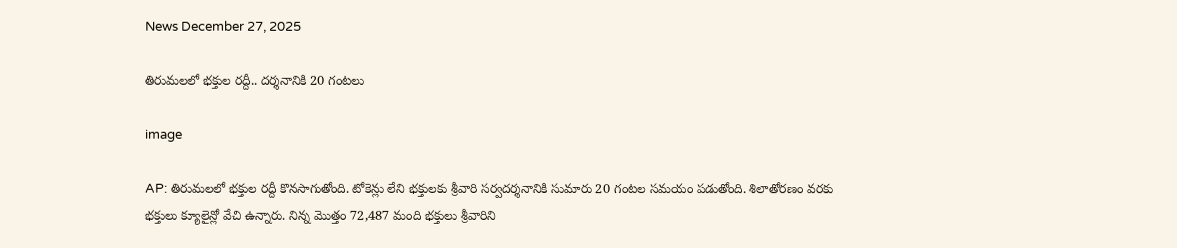News December 27, 2025

తిరుమలలో భక్తుల రద్దీ.. దర్శనానికి 20 గంటలు

image

AP: తిరుమలలో భక్తుల రద్దీ కొనసాగుతోంది. టోకెన్లు లేని భక్తులకు శ్రీవారి సర్వదర్శనానికి సుమారు 20 గంటల సమయం పడుతోంది. శిలాతోరణం వరకు భక్తులు క్యూలైన్లో వేచి ఉన్నారు. నిన్న మొత్తం 72,487 మంది భక్తులు శ్రీవారిని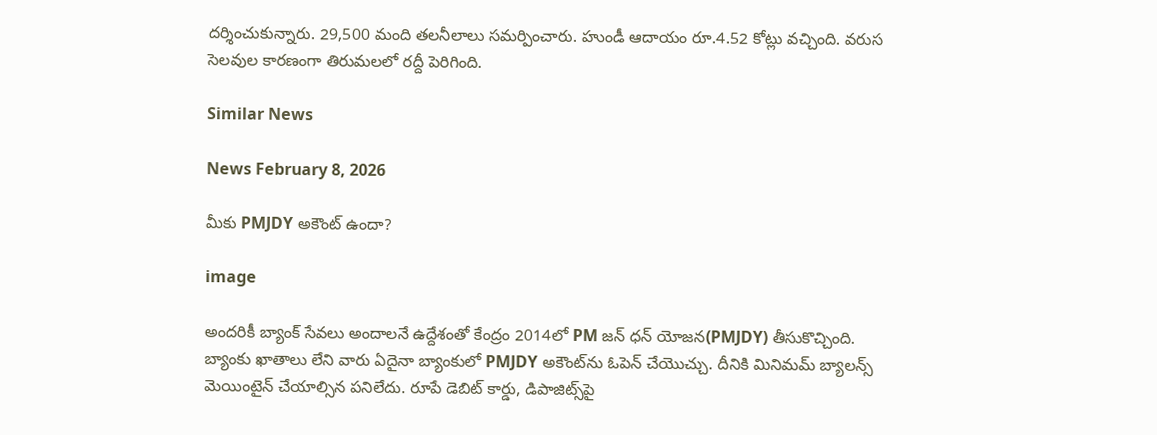దర్శించుకున్నారు. 29,500 మంది తలనీలాలు సమర్పించారు. హుండీ ఆదాయం రూ.4.52 కోట్లు వచ్చింది. వరుస సెలవుల కారణంగా తిరుమలలో రద్దీ పెరిగింది.

Similar News

News February 8, 2026

మీకు PMJDY అకౌంట్ ఉందా?

image

అందరికీ బ్యాంక్ సేవలు అందాలనే ఉద్దేశంతో కేంద్రం 2014లో PM జన్ ధన్ యోజన(PMJDY) తీసుకొచ్చింది. బ్యాంకు ఖాతాలు లేని వారు ఏదైనా బ్యాంకులో PMJDY అకౌంట్‌ను ఓపెన్ చేయొచ్చు. దీనికి మినిమమ్ బ్యాలన్స్ మెయింటైన్ చేయాల్సిన పనిలేదు. రూపే డెబిట్ కార్డు, డిపాజిట్స్‌పై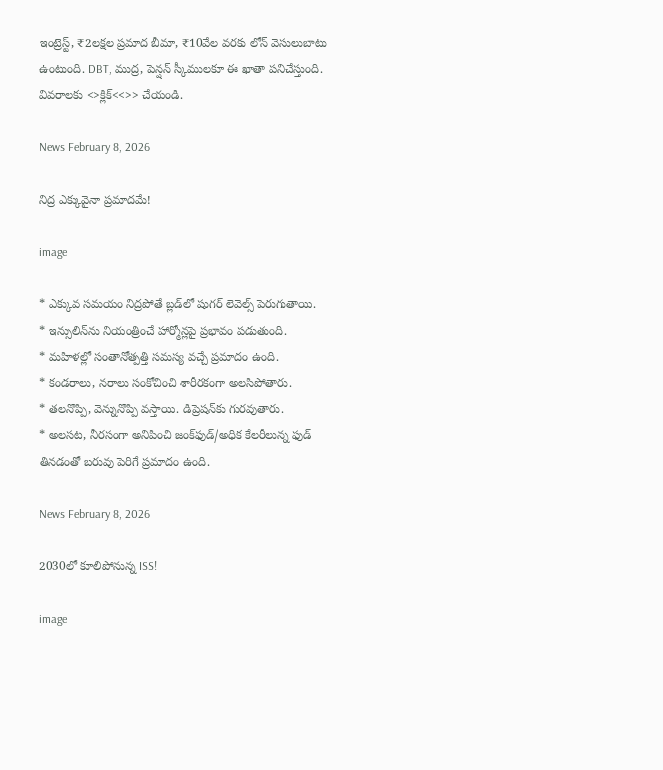ఇంట్రెస్ట్, ₹2లక్షల ప్రమాద బీమా, ₹10వేల వరకు లోన్ వెసులుబాటు ఉంటుంది. DBT, ముద్ర, పెన్షన్ స్కీములకూ ఈ ఖాతా పనిచేస్తుంది. వివరాలకు <>క్లిక్<<>> చేయండి.

News February 8, 2026

నిద్ర ఎక్కువైనా ప్రమాదమే!

image

* ఎక్కువ సమయం నిద్రపోతే బ్లడ్‌లో షుగర్ లెవెల్స్ పెరుగుతాయి.
* ఇన్సులిన్‌ను నియంత్రించే హార్మోన్లపై ప్రభావం పడుతుంది.
* మహిళల్లో సంతానోత్పత్తి సమస్య వచ్చే ప్రమాదం ఉంది.
* కండరాలు, నరాలు సంకోచించి శారీరకంగా అలసిపోతారు.
* తలనొప్పి, వెన్నునొప్పి వస్తాయి. డిప్రెషన్‌కు గురవుతారు.
* అలసట, నీరసంగా అనిపించి జంక్‌ఫుడ్/అధిక కేలరీలున్న ఫుడ్ తినడంతో బరువు పెరిగే ప్రమాదం ఉంది.

News February 8, 2026

2030లో కూలిపోనున్న ISS!

image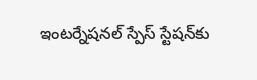ఇంటర్నేషనల్ స్పేస్ స్టేషన్‌కు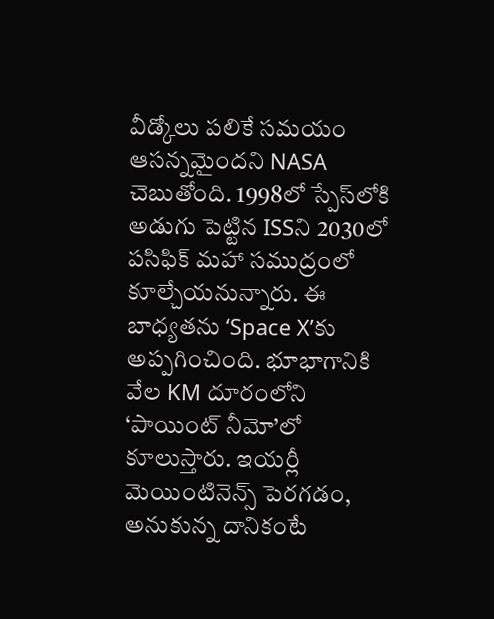వీడ్కోలు పలికే సమయం ఆసన్నమైందని NASA చెబుతోంది. 1998లో స్పేస్‌లోకి అడుగు పెట్టిన ISSని 2030లో పసిఫిక్ మహా సముద్రంలో కూల్చేయనున్నారు. ఈ బాధ్యతను ‘Space X’కు అప్పగించింది. భూభాగానికి వేల KM దూరంలోని ‘పాయింట్ నీమో’లో కూలుస్తారు. ఇయర్లీ మెయింటినెన్స్ పెరగడం, అనుకున్న దానికంటే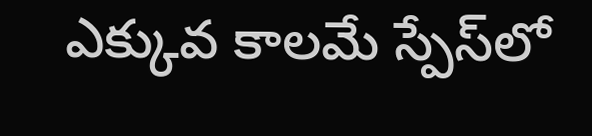ఎక్కువ కాలమే స్పేస్‌లో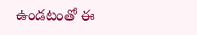ఉండటంతో ఈ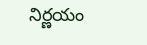నిర్ణయం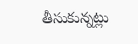తీసుకున్నట్లు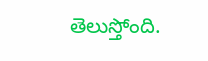తెలుస్తోంది.